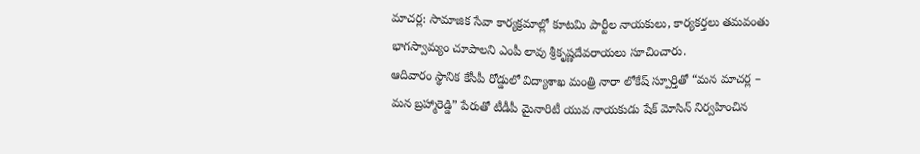మాచర్ల: సామాజిక సేవా కార్యక్రమాల్లో కూటమి పార్టీల నాయకులు, కార్యకర్తలు తమవంతు భాగస్వామ్యం చూపాలని ఎంపీ లావు శ్రీకృష్ణదేవరాయలు సూచించారు.
ఆదివారం స్థానిక కేసీపీ రోడ్డులో విద్యాశాఖ మంత్రి నారా లోకేష్ స్పూర్తితో “మన మాచర్ల – మన బ్రహ్మారెడ్డి” పేరుతో టీడీపీ మైనారిటీ యువ నాయకుడు షేక్ మోసిన్ నిర్వహించిన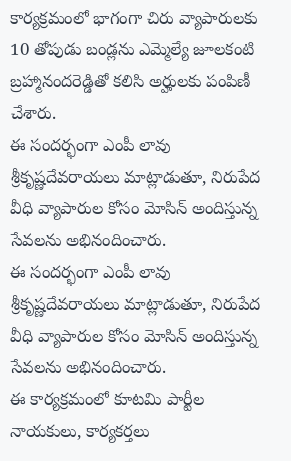కార్యక్రమంలో భాగంగా చిరు వ్యాపారులకు 10 తోపుడు బండ్లను ఎమ్మెల్యే జూలకంటి బ్రహ్మానందరెడ్డితో కలిసి అర్హులకు పంపిణీ చేశారు.
ఈ సందర్భంగా ఎంపీ లావు శ్రీకృష్ణదేవరాయలు మాట్లాడుతూ, నిరుపేద వీధి వ్యాపారుల కోసం మోసిన్ అందిస్తున్న సేవలను అభినందించారు.
ఈ సందర్భంగా ఎంపీ లావు శ్రీకృష్ణదేవరాయలు మాట్లాడుతూ, నిరుపేద వీధి వ్యాపారుల కోసం మోసిన్ అందిస్తున్న సేవలను అభినందించారు.
ఈ కార్యక్రమంలో కూటమి పార్టీల నాయకులు, కార్యకర్తలు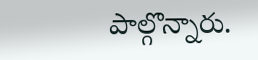పాల్గొన్నారు.